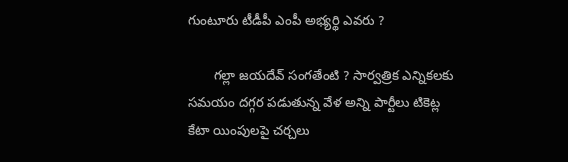గుంటూరు టీడీపీ ఎంపీ అభ్యర్థి ఎవరు ?

       గల్లా జయదేవ్ సంగతేంటి ? సార్వత్రిక ఎన్నికలకు సమయం దగ్గర పడుతున్న వేళ అన్ని పార్టీలు టికెట్ల కేటా యింపులపై చర్చలు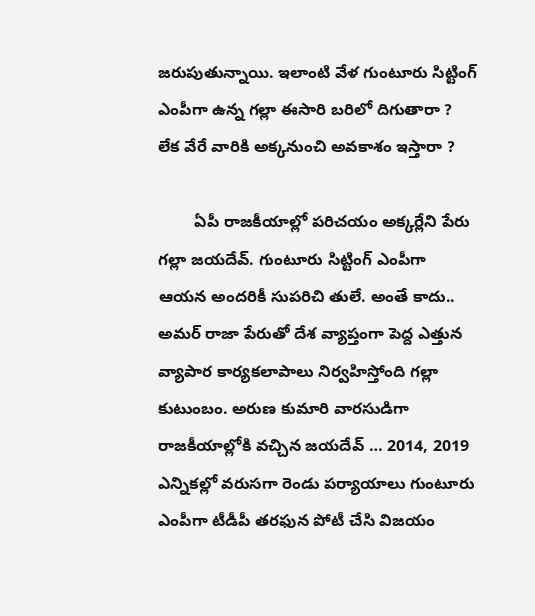జరుపుతున్నాయి. ఇలాంటి వేళ గుంటూరు సిట్టింగ్ ఎంపీగా ఉన్న గల్లా ఈసారి బరిలో దిగుతారా ? లేక వేరే వారికి అక్కనుంచి అవకాశం ఇస్తారా ?

        ఏపీ రాజకీయాల్లో పరిచయం అక్కర్లేని పేరు గల్లా జయదేవ్. గుంటూరు సిట్టింగ్ ఎంపీగా ఆయన అందరికీ సుపరిచి తులే. అంతే కాదు.. అమర్‌ రాజా పేరుతో దేశ వ్యాప్తంగా పెద్ద ఎత్తున వ్యాపార కార్యకలాపాలు నిర్వహిస్తోంది గల్లా కుటుంబం. అరుణ కుమారి వారసుడిగా రాజకీయాల్లోకి వచ్చిన జయదేవ్ … 2014, 2019 ఎన్నికల్లో వరుసగా రెండు పర్యాయాలు గుంటూరు ఎంపీగా టీడీపీ తరఫున పోటీ చేసి విజయం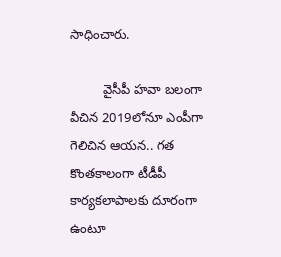సాధించారు.

         వైసీపీ హవా బలంగా వీచిన 2019లోనూ ఎంపీగా గెలిచిన ఆయన.. గత కొంతకాలంగా టీడీపీ కార్యకలాపాలకు దూరంగా ఉంటూ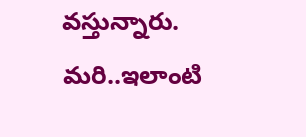వస్తున్నారు. మరి..ఇలాంటి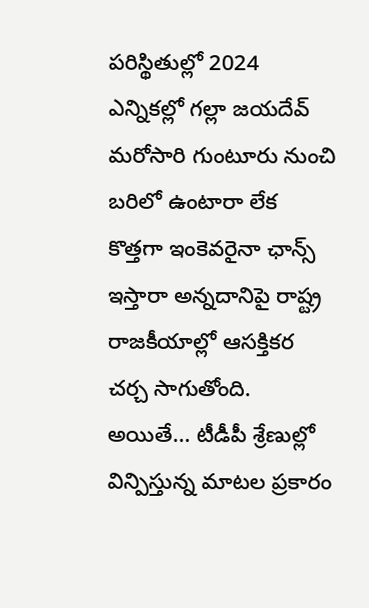పరిస్థితుల్లో 2024 ఎన్నికల్లో గల్లా జయదేవ్ మరోసారి గుంటూరు నుంచి బరిలో ఉంటారా లేక కొత్తగా ఇంకెవరైనా ఛాన్స్ ఇస్తారా అన్నదానిపై రాష్ట్ర రాజకీయాల్లో ఆసక్తికర చర్చ సాగుతోంది. అయితే… టీడీపీ శ్రేణుల్లో విన్పిస్తున్న మాటల ప్రకారం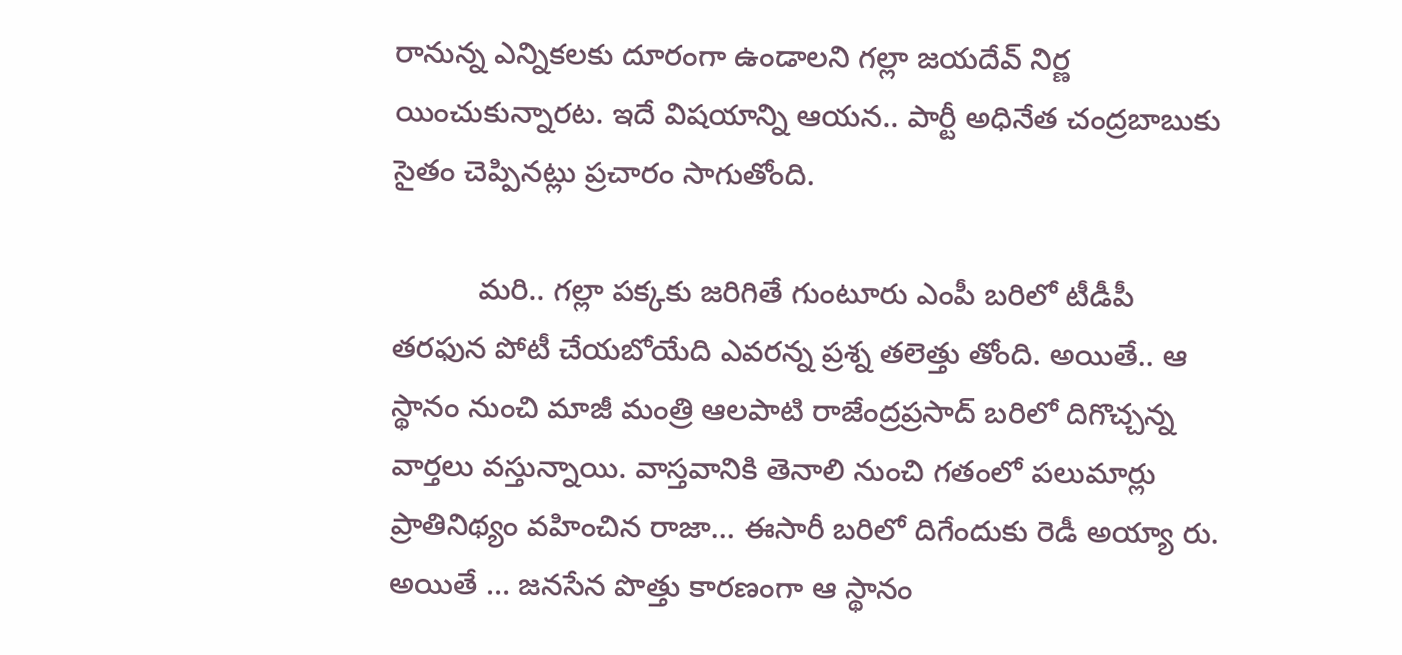రానున్న ఎన్నికలకు దూరంగా ఉండాలని గల్లా జయదేవ్ నిర్ణ యించుకున్నారట. ఇదే విషయాన్ని ఆయన.. పార్టీ అధినేత చంద్రబాబుకు సైతం చెప్పినట్లు ప్రచారం సాగుతోంది.

          మరి.. గల్లా పక్కకు జరిగితే గుంటూరు ఎంపీ బరిలో టీడీపీ తరఫున పోటీ చేయబోయేది ఎవరన్న ప్రశ్న తలెత్తు తోంది. అయితే.. ఆ స్థానం నుంచి మాజీ మంత్రి ఆలపాటి రాజేంద్రప్రసాద్ బరిలో దిగొచ్చన్న వార్తలు వస్తున్నాయి. వాస్తవానికి తెనాలి నుంచి గతంలో పలుమార్లు ప్రాతినిథ్యం వహించిన రాజా… ఈసారీ బరిలో దిగేందుకు రెడీ అయ్యా రు. అయితే … జనసేన పొత్తు కారణంగా ఆ స్థానం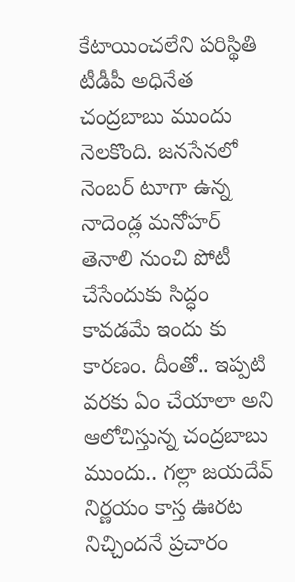కేటాయించలేని పరిస్థితి టీడీపీ అధినేత చంద్రబాబు ముందు నెలకొంది. జనసేనలో నెంబర్ టూగా ఉన్న నాదెండ్ల మనోహర్ తెనాలి నుంచి పోటీ చేసేందుకు సిద్ధం కావడమే ఇందు కు కారణం. దీంతో.. ఇప్పటి వరకు ఏం చేయాలా అని ఆలోచిస్తున్న చంద్రబాబు ముందు.. గల్లా జయదేవ్ నిర్ణయం కాస్త ఊరట నిచ్చిందనే ప్రచారం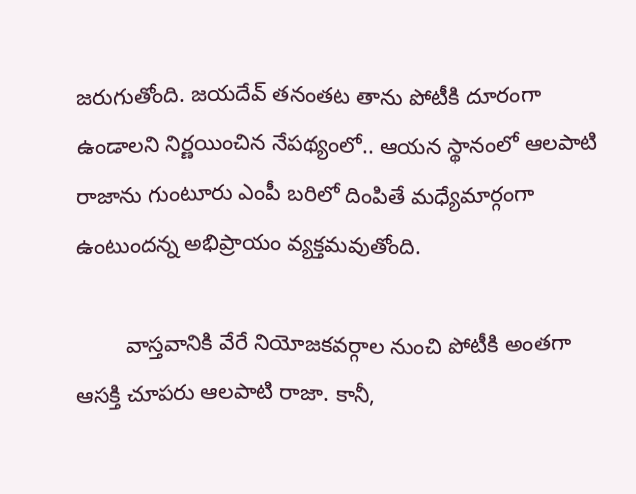జరుగుతోంది. జయదేవ్ తనంతట తాను పోటీకి దూరంగా ఉండాలని నిర్ణయించిన నేపథ్యంలో.. ఆయన స్థానంలో ఆలపాటి రాజాను గుంటూరు ఎంపీ బరిలో దింపితే మధ్యేమార్గంగా ఉంటుందన్న అభిప్రాయం వ్యక్తమవుతోంది.

        వాస్తవానికి వేరే నియోజకవర్గాల నుంచి పోటీకి అంతగా ఆసక్తి చూపరు ఆలపాటి రాజా. కానీ,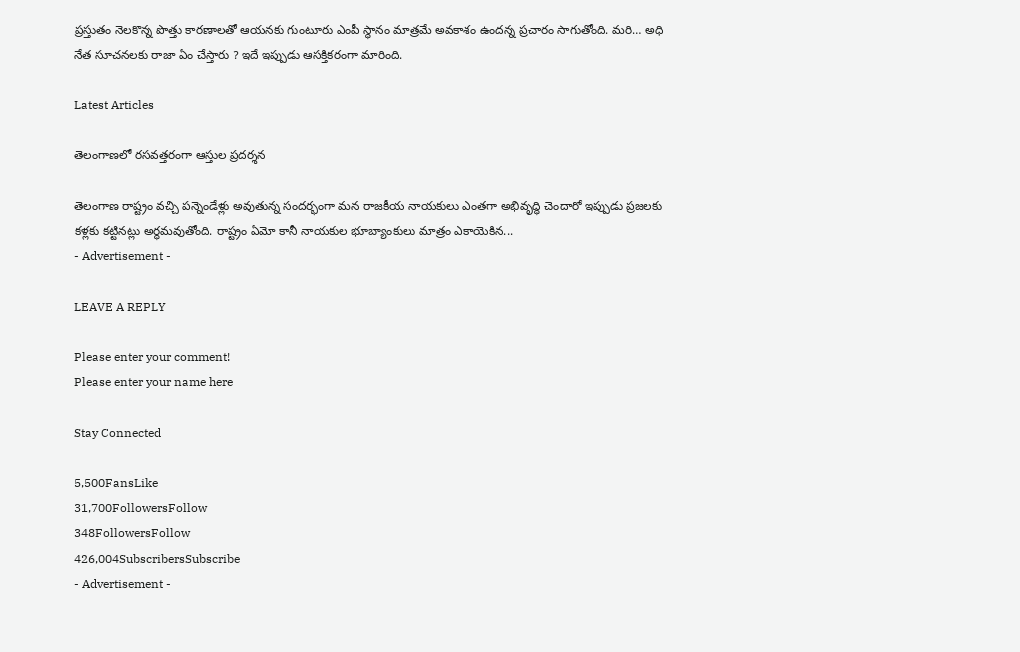ప్రస్తుతం నెలకొన్న పొత్తు కారణాలతో ఆయనకు గుంటూరు ఎంపీ స్థానం మాత్రమే అవకాశం ఉందన్న ప్రచారం సాగుతోంది. మరి… అధి నేత సూచనలకు రాజా ఏం చేస్తారు ? ఇదే ఇప్పుడు ఆసక్తికరంగా మారింది.

Latest Articles

తెలంగాణలో రసవత్తరంగా ఆస్తుల ప్రదర్శన

తెలంగాణ రాష్ట్రం వచ్చి పన్నెండేళ్లు అవుతున్న సందర్భంగా మన రాజకీయ నాయకులు ఎంతగా అభివృద్ధి చెందారో ఇప్పుడు ప్రజలకు కళ్లకు కట్టినట్లు అర్థమవుతోంది. రాష్ట్రం ఏమో కానీ నాయకుల భూబ్యాంకులు మాత్రం ఎకాయెకిన...
- Advertisement -

LEAVE A REPLY

Please enter your comment!
Please enter your name here

Stay Connected

5,500FansLike
31,700FollowersFollow
348FollowersFollow
426,004SubscribersSubscribe
- Advertisement -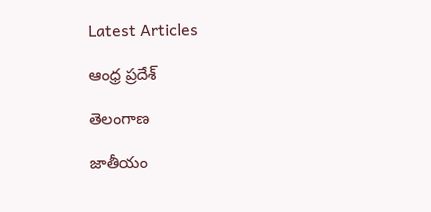Latest Articles

ఆంధ్ర ప్రదేశ్

తెలంగాణ

జాతీయం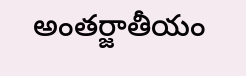అంతర్జాతీయం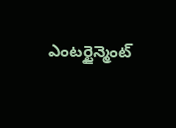ఎంటర్టైన్మెంట్